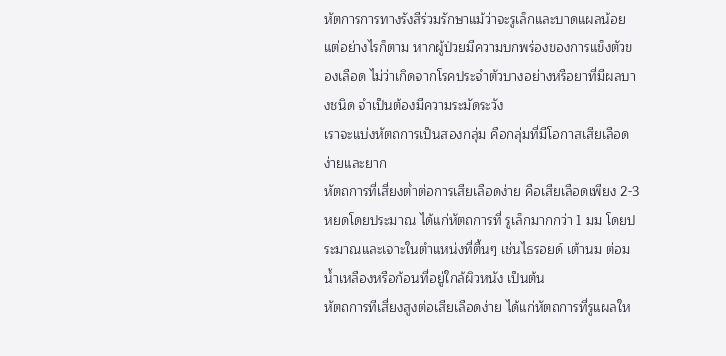หัตการการทางรังสีร่วมรักษาแม้ว่าจะรูเล็กและบาดแผลน้อย แต่อย่างไรก็ตาม หากผู้ป่วยมีความบกพร่องของการแข็งตัวของเลือด ไม่ว่าเกิดจากโรคประจำตัวบางอย่างหรือยาที่มีผลบางชนิด จำเป็นต้องมีความระมัดระวัง
เราจะแบ่งหัตถการเป็นสองกลุ่ม คือกลุ่มที่มีโอกาสเสียเลือดง่ายและยาก
หัตถการที่เสี่ยงต่ำต่อการเสียเลือดง่าย คือเสียเลือดเพียง 2-3 หยดโดยประมาณ ได้แก่หัตถการที่ รูเล็กมากกว่า 1 มม โดยประมาณและเจาะในตำแหน่งที่ตื้นๆ เช่นไธรอยด์ เต้านม ต่อมน้ำเหลืองหรือก้อนที่อยู่ใกล้ผิวหนัง เป็นต้น
หัตถการทีเสี่ยงสูงต่อเสียเลือดง่าย ได้แก่หัตถการที่รูแผลให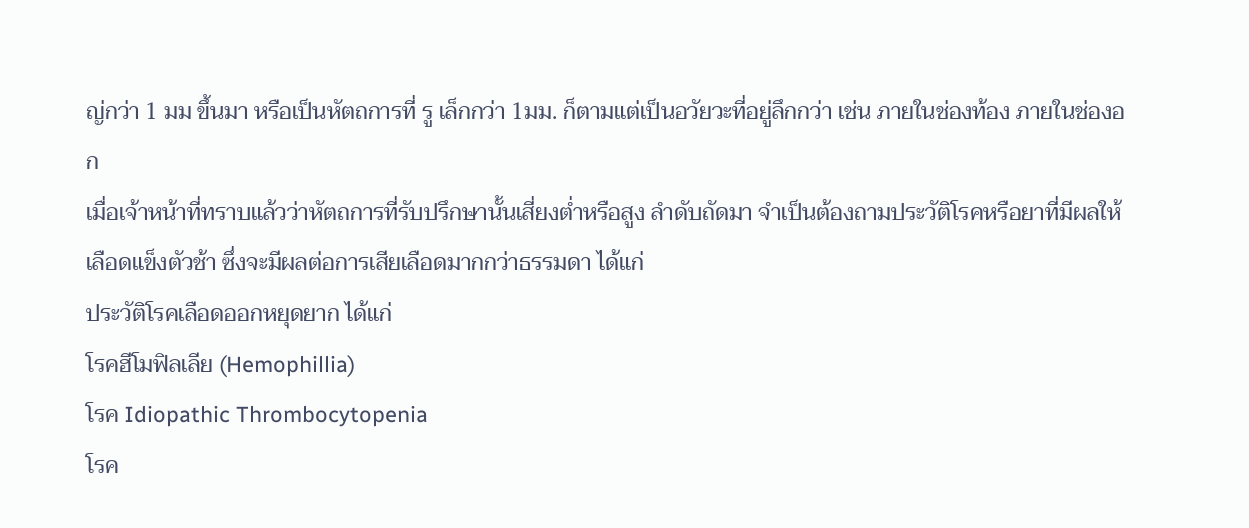ญ่กว่า 1 มม ขึ้นมา หรือเป็นหัตถการที่ รู เล็กกว่า 1มม. ก็ตามแต่เป็นอวัยวะที่อยู่ลึกกว่า เช่น ภายในช่องท้อง ภายในช่องอก
เมื่อเจ้าหน้าที่ทราบแล้วว่าหัตถการที่รับปรึกษานั้นเสี่ยงต่ำหรือสูง ลำดับถัดมา จำเป็นต้องถามประวัติโรคหรือยาที่มีผลให้เลือดแข็งตัวช้า ซึ่งจะมีผลต่อการเสียเลือดมากกว่าธรรมดา ได้แก่
ประวัติโรคเลือดออกหยุดยาก ได้แก่
โรคฮีโมฟิลเลีย (Hemophillia)
โรค Idiopathic Thrombocytopenia
โรค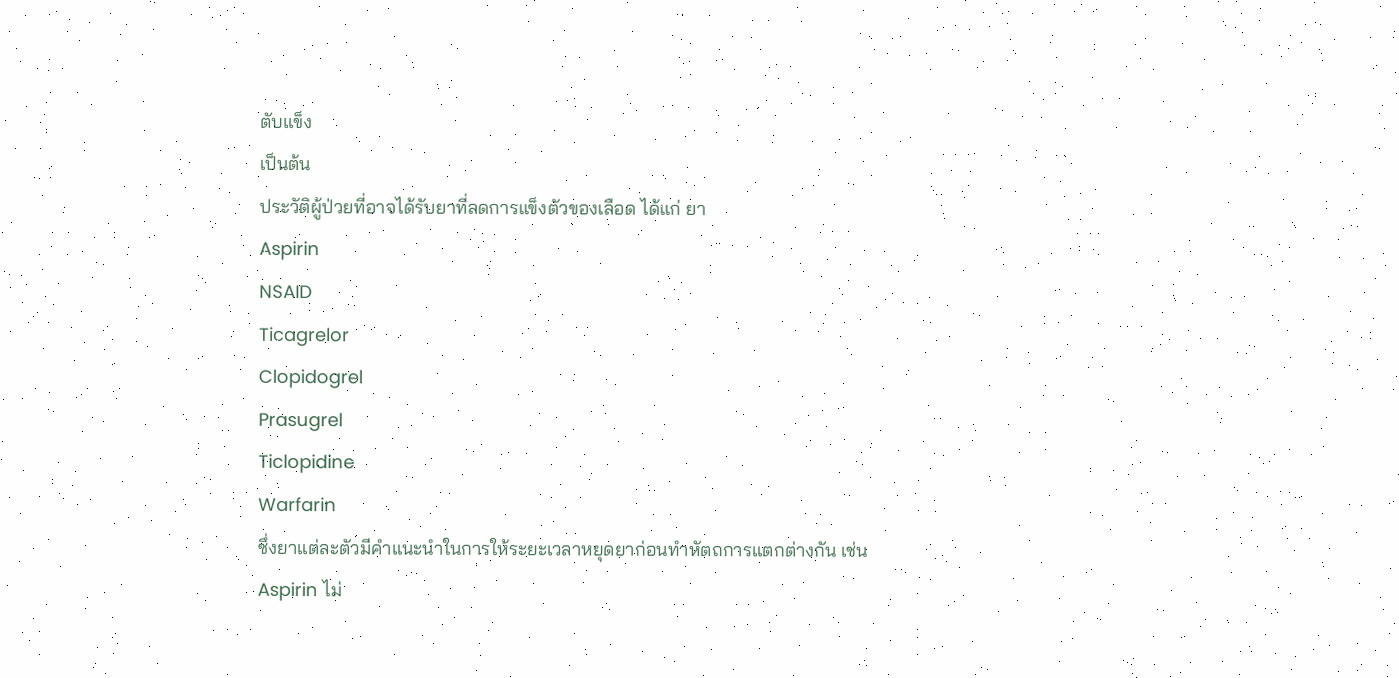ตับแข็ง
เป็นต้น
ประวัติผู้ป่วยที่อาจได้รับยาที่ลดการแข็งตัวของเลือด ได้แก่ ยา
Aspirin
NSAID
Ticagrelor
Clopidogrel
Prasugrel
Ticlopidine
Warfarin
ซึ่งยาแต่ละตัวมีคำแนะนำในการให้ระยะเวลาหยุดยาก่อนทำหัตถการแตกต่างกัน เช่น
Aspirin ไม่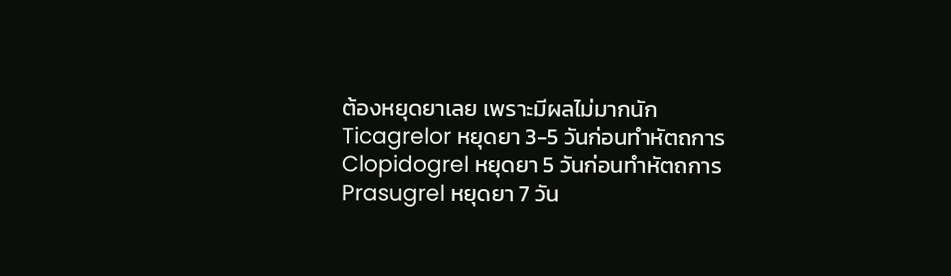ต้องหยุดยาเลย เพราะมีผลไม่มากนัก
Ticagrelor หยุดยา 3-5 วันก่อนทำหัตถการ
Clopidogrel หยุดยา 5 วันก่อนทำหัตถการ
Prasugrel หยุดยา 7 วัน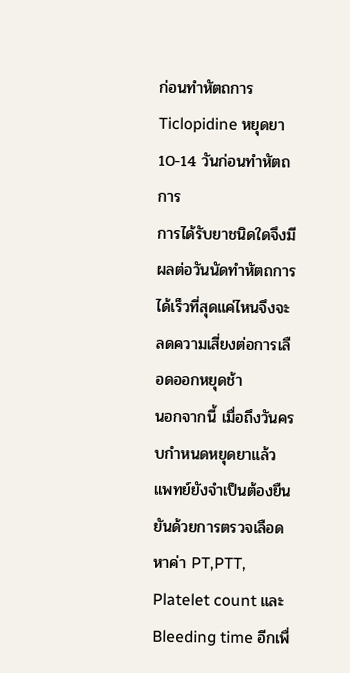ก่อนทำหัตถการ
Ticlopidine หยุดยา 10-14 วันก่อนทำหัตถการ
การได้รับยาชนิดใดจึงมีผลต่อวันนัดทำหัตถการได้เร็วที่สุดแค่ไหนจึงจะลดความเสี่ยงต่อการเลือดออกหยุดช้า
นอกจากนี้ เมื่อถึงวันครบกำหนดหยุดยาแล้ว แพทย์ยังจำเป็นต้องยืนยันด้วยการตรวจเลือดหาค่า PT,PTT, Platelet count และ Bleeding time อีกเพื่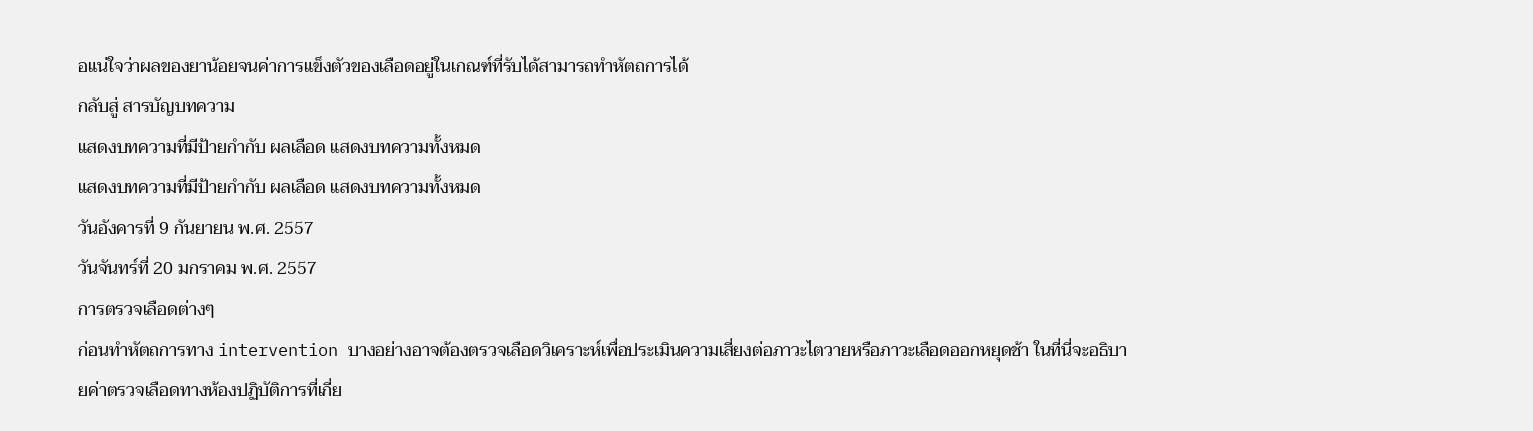อแน่ใจว่าผลของยาน้อยจนค่าการแข็งตัวของเลือดอยู่ในเกณฑ์ที่รับได้สามารถทำหัตถการได้
กลับสู่ สารบัญบทความ
แสดงบทความที่มีป้ายกำกับ ผลเลือด แสดงบทความทั้งหมด
แสดงบทความที่มีป้ายกำกับ ผลเลือด แสดงบทความทั้งหมด
วันอังคารที่ 9 กันยายน พ.ศ. 2557
วันจันทร์ที่ 20 มกราคม พ.ศ. 2557
การตรวจเลือดต่างๆ
ก่อนทำหัตถการทาง intervention บางอย่างอาจต้องตรวจเลือดวิเคราะห์เพื่อประเมินความเสี่ยงต่อภาวะไตวายหรือภาวะเลือดออกหยุดช้า ในที่นี่จะอธิบายค่าตรวจเลือดทางห้องปฏิบัติการที่เกี่ย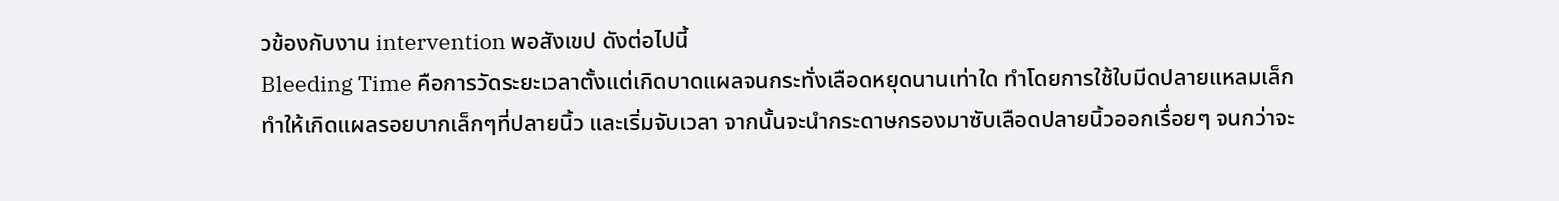วข้องกับงาน intervention พอสังเขป ดังต่อไปนี้
Bleeding Time คือการวัดระยะเวลาตั้งแต่เกิดบาดแผลจนกระทั่งเลือดหยุดนานเท่าใด ทำโดยการใช้ใบมีดปลายแหลมเล็ก ทำให้เกิดแผลรอยบากเล็กๆที่ปลายนิ้ว และเริ่มจับเวลา จากนั้นจะนำกระดาษกรองมาซับเลือดปลายนิ้วออกเรื่อยๆ จนกว่าจะ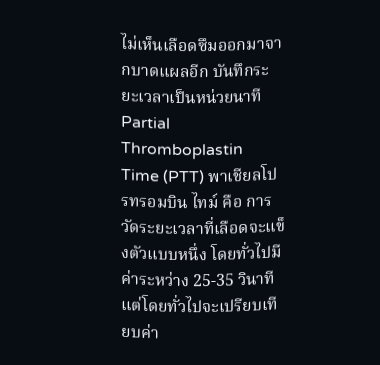ไม่เห็นเลือดซึมออกมาจากบาดแผลอีก บันทึกระยะเวลาเป็นหน่วยนาที
Partial Thromboplastin Time (PTT) พาเชียลโปรทรอมบิน ไทม์ คือ การวัดระยะเวลาที่เลือดจะแข็งตัวแบบหนึ่ง โดยทั่วไปมีค่าระหว่าง 25-35 วินาที แต่โดยทั่วไปจะเปรียบเทียบค่า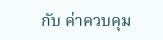กับ ค่าควบคุม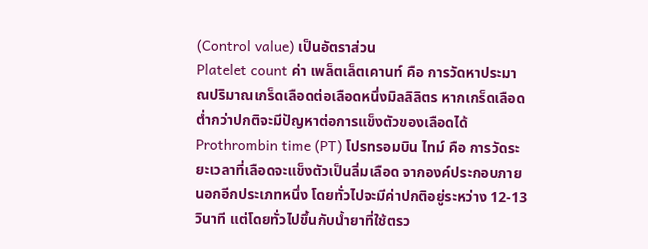(Control value) เป็นอัตราส่วน
Platelet count ค่า เพล็ตเล็ตเคานท์ คือ การวัดหาประมาณปริมาณเกร็ดเลือดต่อเลือดหนึ่งมิลลิลิตร หากเกร็ดเลือดต่ำกว่าปกติจะมีปัญหาต่อการแข็งตัวของเลือดได้
Prothrombin time (PT) โปรทรอมบิน ไทม์ คือ การวัดระยะเวลาที่เลือดจะแข็งตัวเป็นลิ่มเลือด จากองค์ประกอบภายนอกอีกประเภทหนึ่ง โดยทั่วไปจะมีค่าปกติอยู่ระหว่าง 12-13 วินาที แต่โดยทั่วไปขึ้นกับน้ำยาที่ใช้ตรว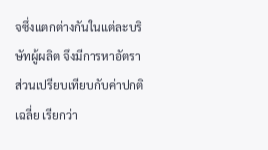จซึ่งแตกต่างกันในแต่ละบริษัทผู้ผลิต จึงมีการหาอัตราส่วนเปรียบเทียบกับค่าปกติเฉลี่ย เรียกว่า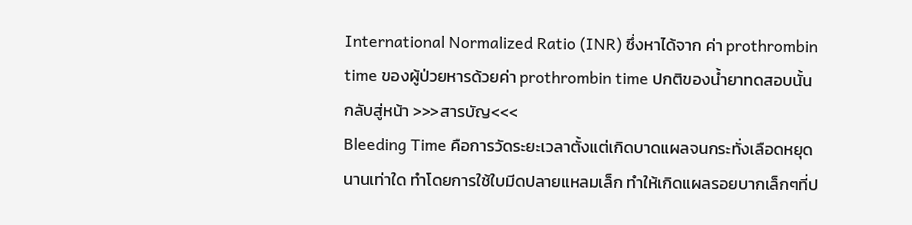International Normalized Ratio (INR) ซึ่งหาได้จาก ค่า prothrombin time ของผู้ป่วยหารด้วยค่า prothrombin time ปกติของน้ำยาทดสอบนั้น
กลับสู่หน้า >>>สารบัญ<<<
Bleeding Time คือการวัดระยะเวลาตั้งแต่เกิดบาดแผลจนกระทั่งเลือดหยุดนานเท่าใด ทำโดยการใช้ใบมีดปลายแหลมเล็ก ทำให้เกิดแผลรอยบากเล็กๆที่ป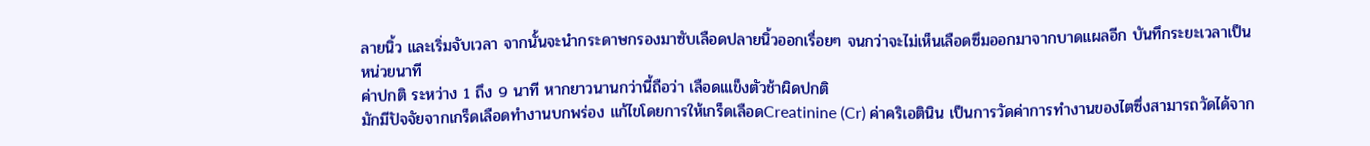ลายนิ้ว และเริ่มจับเวลา จากนั้นจะนำกระดาษกรองมาซับเลือดปลายนิ้วออกเรื่อยๆ จนกว่าจะไม่เห็นเลือดซึมออกมาจากบาดแผลอีก บันทึกระยะเวลาเป็นหน่วยนาที
ค่าปกติ ระหว่าง 1 ถึง 9 นาที หากยาวนานกว่านี้ถือว่า เลือดเแข็งตัวช้าผิดปกติ
มักมีปัจจัยจากเกร็ดเลือดทำงานบกพร่อง แก้ไขโดยการให้เกร็ดเลือดCreatinine (Cr) ค่าคริเอตินิน เป็นการวัดค่าการทำงานของไตซึ่งสามารถวัดได้จาก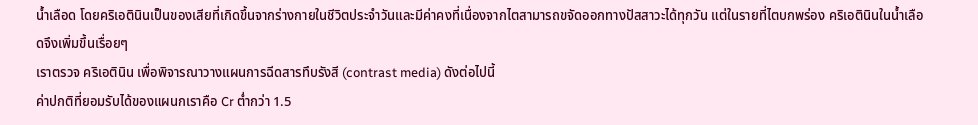น้ำเลือด โดยคริเอตินินเป็นของเสียที่เกิดขึ้นจากร่างกายในชีวิตประจำวันและมีค่าคงที่เนื่องจากไตสามารถขจัดออกทางปัสสาวะได้ทุกวัน แต่ในรายที่ไตบกพร่อง คริเอตินินในน้ำเลือดจึงเพิ่มขึ้นเรื่อยๆ
เราตรวจ คริเอตินิน เพื่อพิจารณาวางแผนการฉีดสารทึบรังสี (contrast media) ดังต่อไปนี้
ค่าปกติที่ยอมรับได้ของแผนกเราคือ Cr ต่ำกว่า 1.5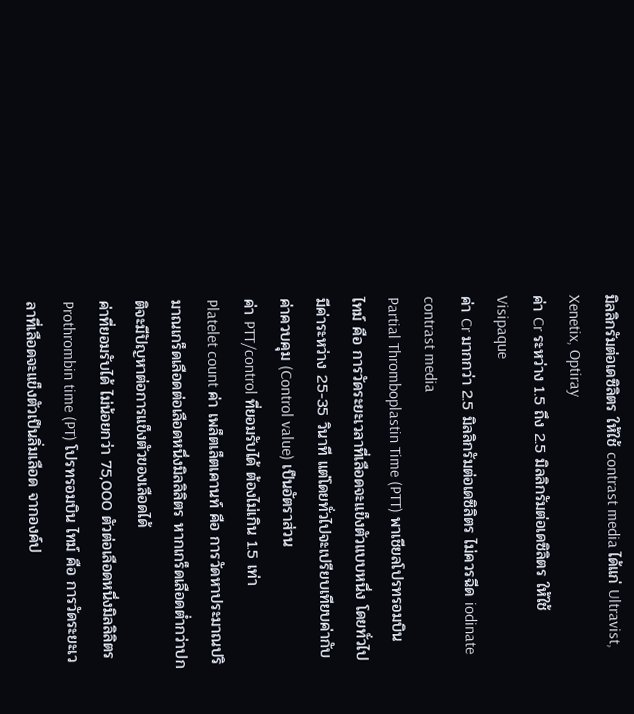มิลลิกรัมต่อเดซิลิตร ให้ใช้ contrast media ได้แก่ Ultravist, Xenetix, Optiray
ค่า Cr ระหว่าง 1.5 ถึง 2.5 มิลลิกรัมต่อเดซิลิตร ให้ใช้ Visipaque
ค่า Cr มากกว่า 2.5 มิลลิกรัมต่อเดซิลิตร ไม่ควรฉีด iodinate contrast media
Partial Thromboplastin Time (PTT) พาเชียลโปรทรอมบิน ไทม์ คือ การวัดระยะเวลาที่เลือดจะแข็งตัวแบบหนึ่ง โดยทั่วไปมีค่าระหว่าง 25-35 วินาที แต่โดยทั่วไปจะเปรียบเทียบค่ากับ ค่าควบคุม (Control value) เป็นอัตราส่วน
ค่า PTT/control ที่ยอมรับได้ ต้องไม่เกิน 1.5 เท่า
Platelet count ค่า เพล็ตเล็ตเคานท์ คือ การวัดหาประมาณปริมาณเกร็ดเลือดต่อเลือดหนึ่งมิลลิลิตร หากเกร็ดเลือดต่ำกว่าปกติจะมีปัญหาต่อการแข็งตัวของเลือดได้
ค่าที่ยอมรับได้ ไม่น้อยกว่า 75,000 ตัวต่อเลือดหนึ่งมิลลิลิตร
Prothrombin time (PT) โปรทรอมบิน ไทม์ คือ การวัดระยะเวลาที่เลือดจะแข็งตัวเป็นลิ่มเลือด จากองค์ป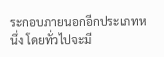ระกอบภายนอกอีกประเภทหนึ่ง โดยทั่วไปจะมี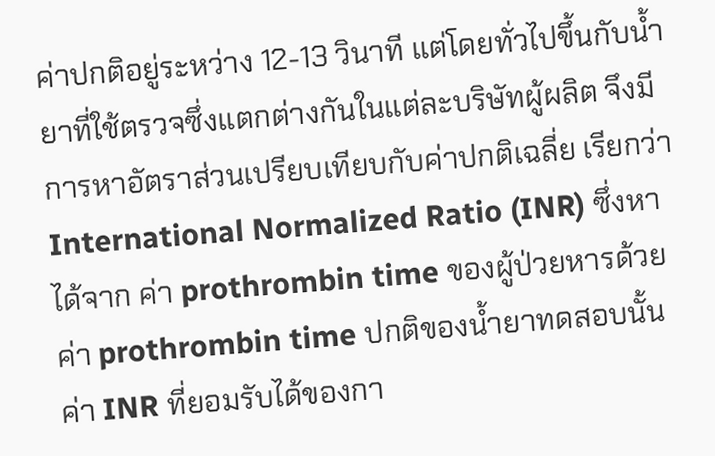ค่าปกติอยู่ระหว่าง 12-13 วินาที แต่โดยทั่วไปขึ้นกับน้ำยาที่ใช้ตรวจซึ่งแตกต่างกันในแต่ละบริษัทผู้ผลิต จึงมีการหาอัตราส่วนเปรียบเทียบกับค่าปกติเฉลี่ย เรียกว่า International Normalized Ratio (INR) ซึ่งหาได้จาก ค่า prothrombin time ของผู้ป่วยหารด้วยค่า prothrombin time ปกติของน้ำยาทดสอบนั้น
ค่า INR ที่ยอมรับได้ของกา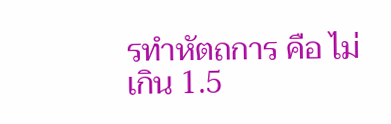รทำหัตถการ คือ ไม่เกิน 1.5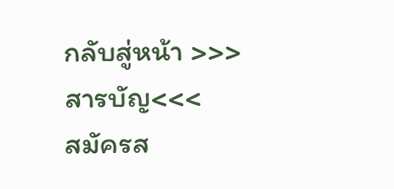กลับสู่หน้า >>>สารบัญ<<<
สมัครส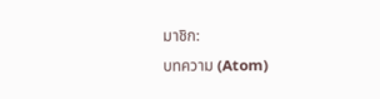มาชิก:
บทความ (Atom)